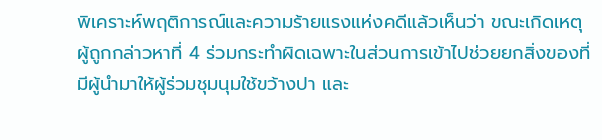พิเคราะห์พฤติการณ์และความร้ายแรงแห่งคดีแล้วเห็นว่า ขณะเกิดเหตุผู้ถูกกล่าวหาที่ 4 ร่วมกระทำผิดเฉพาะในส่วนการเข้าไปช่วยยกสิ่งของที่มีผู้นำมาให้ผู้ร่วมชุมนุมใช้ขว้างปา และ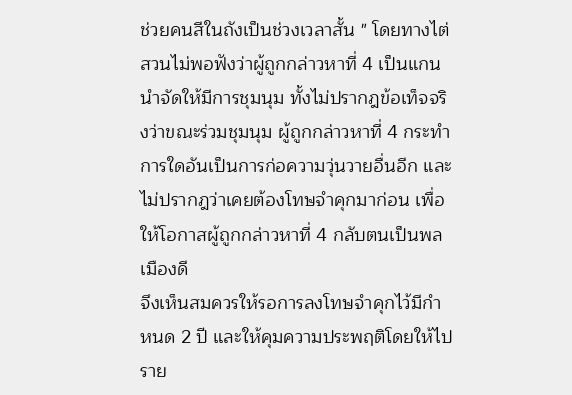ช่วยคนสีในถังเป็นช่วงเวลาสั้น " โดยทางไต่สวนไม่พอฟังว่าผู้ถูกกล่าวหาที่ 4 เป็นแกนนำจัดให้มีการชุมนุม ทั้งไม่ปรากฎข้อเท็จจริงว่าขณะร่วมชุมนุม ผู้ถูกกล่าวหาที่ 4 กระทำการใดอันเป็นการก่อความวุ่นวายอื่นอีก และไม่ปรากฎว่าเคยต้องโทษจำคุกมาก่อน เพื่อให้โอกาสผู้ถูกกล่าวหาที่ 4 กลับตนเป็นพลเมืองดี
จึงเห็นสมควรให้รอการลงโทษจำคุกไว้มีกำหนด 2 ปี และให้คุมความประพฤติโดยให้ไปราย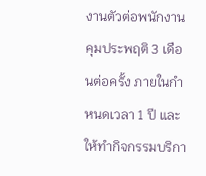งานตัวต่อพนักงานคุมประพฤติ 3 เดือนต่อครั้ง ภายในกำหนดเวลา 1 ปี และให้ทำกิจกรรมบริกา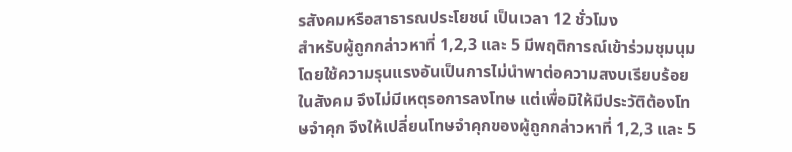รสังคมหรือสาธารณประโยชน์ เป็นเวลา 12 ชั่วโมง
สำหรับผู้ถูกกล่าวหาที่ 1,2,3 และ 5 มีพฤติการณ์เข้าร่วมชุมนุมโดยใช้ความรุนแรงอันเป็นการไม่นำพาต่อความสงบเรียบร้อยในสังคม จึงไม่มีเหตุรอการลงโทษ แต่เพื่อมิให้มีประวัติต้องโทษจำคุก จึงให้เปลี่ยนโทษจำคุกของผู้ถูกกล่าวหาที่ 1,2,3 และ 5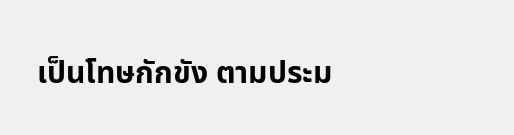เป็นโทษกักขัง ตามประม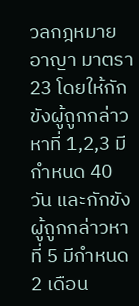วลกฎหมายอาญา มาตรา 23 โดยให้กักขังผู้ถูกกล่าวหาที่ 1,2,3 มีกำหนด 40 วัน และกักขังผู้ถูกกล่าวหาที่ 5 มีกำหนด 2 เดือน